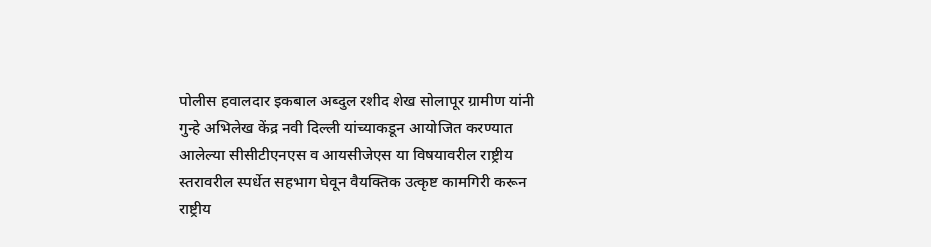पोलीस हवालदार इकबाल अब्दुल रशीद शेख सोलापूर ग्रामीण यांनी गुन्हे अभिलेख केंद्र नवी दिल्ली यांच्याकडून आयोजित करण्यात आलेल्या सीसीटीएनएस व आयसीजेएस या विषयावरील राष्ट्रीय स्तरावरील स्पर्धेत सहभाग घेवून वैयक्तिक उत्कृष्ट कामगिरी करून राष्ट्रीय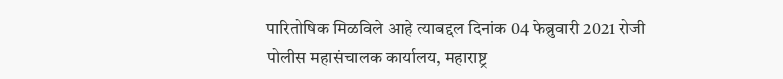पारितोषिक मिळविले आहे त्याबद्दल दिनांक 04 फेब्रुवारी 2021 रोजी पोलीस महासंचालक कार्यालय, महाराष्ट्र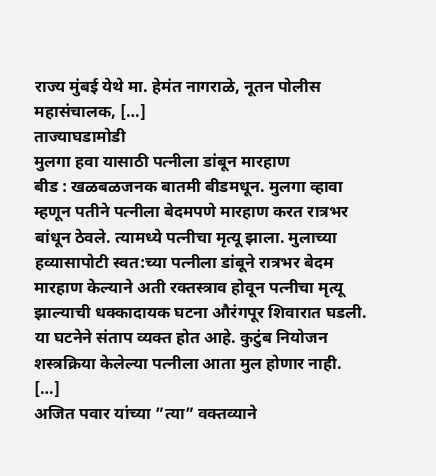राज्य मुंबई येथे मा. हेमंत नागराळे, नूतन पोलीस महासंचालक, […]
ताज्याघडामोडी
मुलगा हवा यासाठी पत्नीला डांबून मारहाण
बीड : खळबळजनक बातमी बीडमधून. मुलगा व्हावा म्हणून पतीने पत्नीला बेदमपणे मारहाण करत रात्रभर बांधून ठेवले. त्यामध्ये पत्नीचा मृत्यू झाला. मुलाच्या हव्यासापोटी स्वत:च्या पत्नीला डांबूने रात्रभर बेदम मारहाण केल्याने अती रक्तस्त्राव होवून पत्नीचा मृत्यू झाल्याची धक्कादायक घटना औरंगपूर शिवारात घडली. या घटनेने संताप व्यक्त होत आहे. कुटुंब नियोजन शस्त्रक्रिया केलेल्या पत्नीला आता मुल होणार नाही. […]
अजित पवार यांच्या ”त्या” वक्तव्याने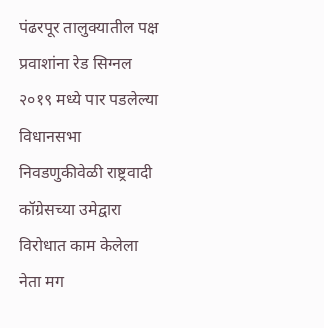पंढरपूर तालुक्यातील पक्ष प्रवाशांना रेड सिग्नल
२०१९ मध्ये पार पडलेल्या विधानसभा निवडणुकीवेळी राष्ट्रवादी कॉग्रेसच्या उमेद्वारा विरोधात काम केलेला नेता मग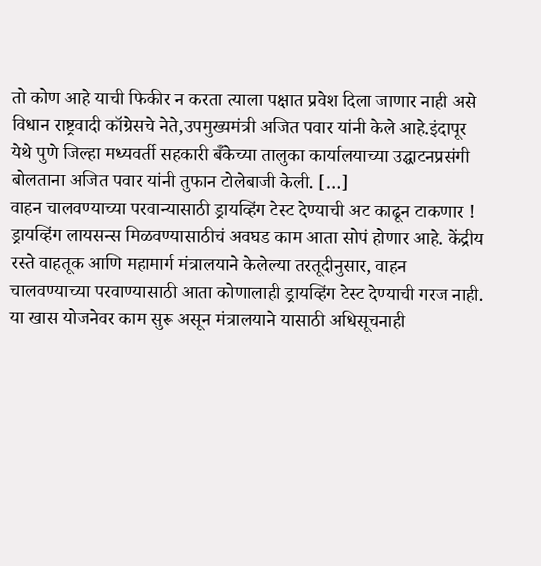तो कोण आहे याची फिकीर न करता त्याला पक्षात प्रवेश दिला जाणार नाही असे विधान राष्ट्रवादी कॉग्रेसचे नेते,उपमुख्यमंत्री अजित पवार यांनी केले आहे.इंदापूर येथे पुणे जिल्हा मध्यवर्ती सहकारी बॅँकेच्या तालुका कार्यालयाच्या उद्घाटनप्रसंगी बोलताना अजित पवार यांनी तुफान टोलेबाजी केली. […]
वाहन चालवण्याच्या परवान्यासाठी ड्रायव्हिंग टेस्ट देण्याची अट काढून टाकणार !
ड्रायव्हिंग लायसन्स मिळवण्यासाठीचं अवघड काम आता सोपं होणार आहे. केंद्रीय रस्ते वाहतूक आणि महामार्ग मंत्रालयाने केलेल्या तरतूदीनुसार, वाहन चालवण्याच्या परवाण्यासाठी आता कोणालाही ड्रायव्हिंग टेस्ट देण्याची गरज नाही. या खास योजनेवर काम सुरू असून मंत्रालयाने यासाठी अधिसूचनाही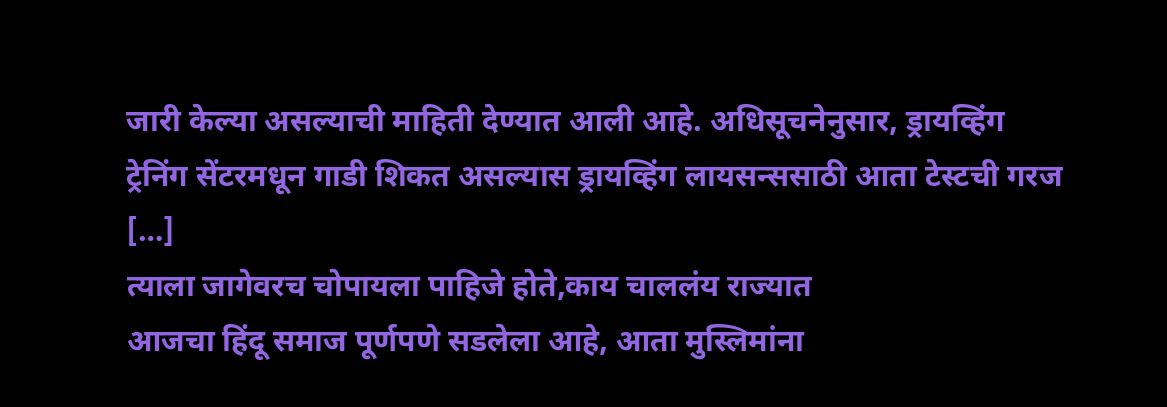जारी केल्या असल्याची माहिती देण्यात आली आहे. अधिसूचनेनुसार, ड्रायव्हिंग ट्रेनिंग सेंटरमधून गाडी शिकत असल्यास ड्रायव्हिंग लायसन्ससाठी आता टेस्टची गरज […]
त्याला जागेवरच चोपायला पाहिजे होते,काय चाललंय राज्यात
आजचा हिंदू समाज पूर्णपणे सडलेला आहे, आता मुस्लिमांना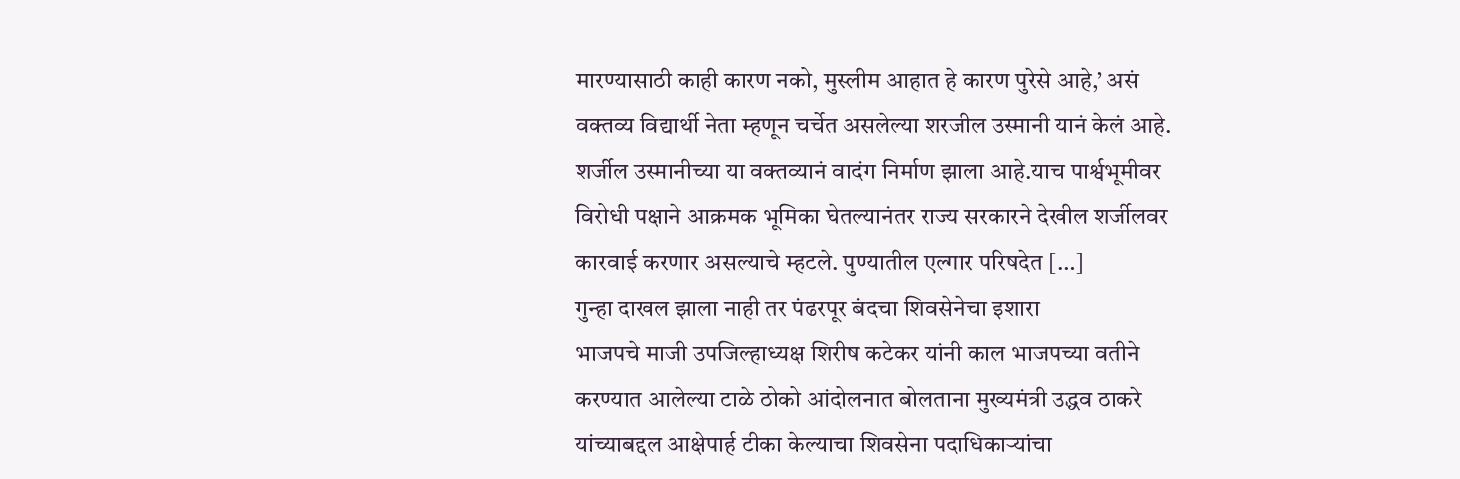मारण्यासाठी काही कारण नको, मुस्लीम आहात हे कारण पुरेसे आहे,’ असं वक्तव्य विद्यार्थी नेता म्हणून चर्चेत असलेल्या शरजील उस्मानी यानं केलं आहे. शर्जील उस्मानीच्या या वक्तव्यानं वादंग निर्माण झाला आहे.याच पार्श्वभूमीवर विरोधी पक्षाने आक्रमक भूमिका घेतल्यानंतर राज्य सरकारने देखील शर्जीलवर कारवाई करणार असल्याचे म्हटले. पुण्यातील एल्गार परिषदेत […]
गुन्हा दाखल झाला नाही तर पंढरपूर बंदचा शिवसेनेचा इशारा
भाजपचे माजी उपजिल्हाध्यक्ष शिरीष कटेकर यांनी काल भाजपच्या वतीने करण्यात आलेल्या टाळे ठोको आंदोलनात बोलताना मुख्यमंत्री उद्धव ठाकरे यांच्याबद्दल आक्षेपार्ह टीका केल्याचा शिवसेना पदाधिकाऱ्यांचा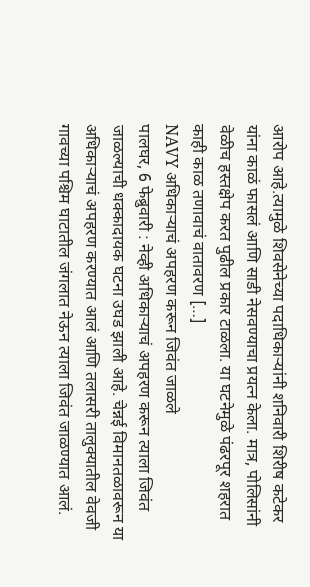आरोप आहे.त्यामुळे शिवसेनेच्या पदाधिकाऱ्यांनी शनिवारी शिरीष कटेकर यांना काळं फासलं आणि साडी नेसवण्याचा प्रयत्न केला. मात्र, पोलिसांनी वेळीच हस्तक्षेप करत पुढील प्रकार टाळला. या घटनेमुळे पंढरपूर शहरात काही काळ तणावाचं वातावरण […]
NAVY अधिकाऱ्याचं अपहरण करून जिवंत जाळले
पालघर, 6 फेब्रुवारी : नेव्ही अधिकाऱ्याचं अपहरण करून त्याला जिवंत जाळल्याची धक्कादायक घटना उघड झाली आहे. चेन्नई विमानतळावरून या अधिकाऱ्याचं अपहरण करण्यात आलं आणि तलासरी तालुक्यातील वेवजी गावच्या पश्चिम घाटातील जंगलात नेऊन त्याला जिवंत जाळण्यात आलं.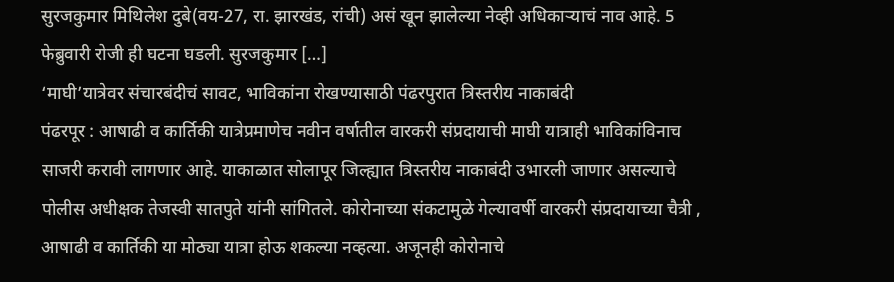सुरजकुमार मिथिलेश दुबे(वय-27, रा. झारखंड, रांची) असं खून झालेल्या नेव्ही अधिकाऱ्याचं नाव आहे. 5 फेब्रुवारी रोजी ही घटना घडली. सुरजकुमार […]
‘माघी’यात्रेवर संचारबंदीचं सावट, भाविकांना रोखण्यासाठी पंढरपुरात त्रिस्तरीय नाकाबंदी
पंढरपूर : आषाढी व कार्तिकी यात्रेप्रमाणेच नवीन वर्षातील वारकरी संप्रदायाची माघी यात्राही भाविकांविनाच साजरी करावी लागणार आहे. याकाळात सोलापूर जिल्ह्यात त्रिस्तरीय नाकाबंदी उभारली जाणार असल्याचे पोलीस अधीक्षक तेजस्वी सातपुते यांनी सांगितले. कोरोनाच्या संकटामुळे गेल्यावर्षी वारकरी संप्रदायाच्या चैत्री , आषाढी व कार्तिकी या मोठ्या यात्रा होऊ शकल्या नव्हत्या. अजूनही कोरोनाचे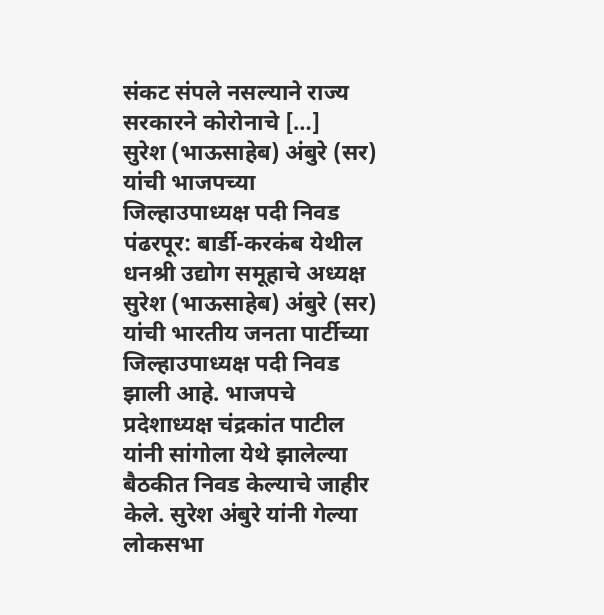संकट संपले नसल्याने राज्य सरकारने कोरोनाचे […]
सुरेश (भाऊसाहेब) अंबुरे (सर) यांची भाजपच्या जिल्हाउपाध्यक्ष पदी निवड
पंढरपूर: बार्डी-करकंब येथील धनश्री उद्योग समूहाचे अध्यक्ष सुरेश (भाऊसाहेब) अंबुरे (सर) यांची भारतीय जनता पार्टीच्या जिल्हाउपाध्यक्ष पदी निवड झाली आहे. भाजपचे प्रदेशाध्यक्ष चंद्रकांत पाटील यांनी सांगोला येथे झालेल्या बैठकीत निवड केल्याचे जाहीर केले. सुरेश अंबुरे यांनी गेल्या लोकसभा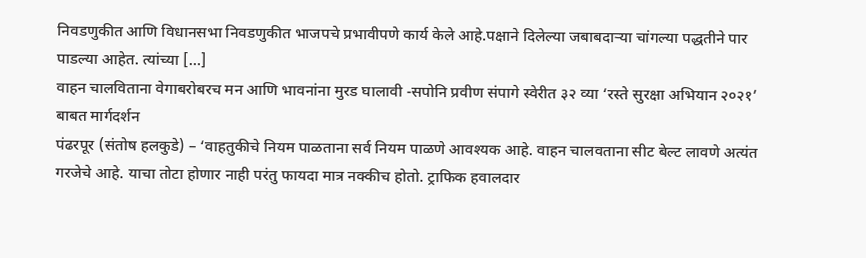निवडणुकीत आणि विधानसभा निवडणुकीत भाजपचे प्रभावीपणे कार्य केले आहे.पक्षाने दिलेल्या जबाबदाऱ्या चांगल्या पद्धतीने पार पाडल्या आहेत. त्यांच्या […]
वाहन चालविताना वेगाबरोबरच मन आणि भावनांना मुरड घालावी -सपोनि प्रवीण संपागे स्वेरीत ३२ व्या ‘रस्ते सुरक्षा अभियान २०२१’ बाबत मार्गदर्शन
पंढरपूर (संतोष हलकुडे) – ‘वाहतुकीचे नियम पाळताना सर्व नियम पाळणे आवश्यक आहे. वाहन चालवताना सीट बेल्ट लावणे अत्यंत गरजेचे आहे. याचा तोटा होणार नाही परंतु फायदा मात्र नक्कीच होतो. ट्राफिक हवालदार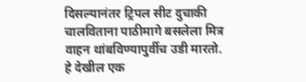दिसल्यानंतर ट्रिपल सीट दुचाकी चालविताना पाठीमागे बसलेला मित्र वाहन थांबविण्यापुर्वीच उडी मारतो. हे देखील एक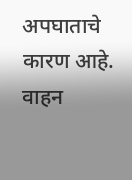अपघाताचे कारण आहे. वाहन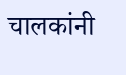चालकांनी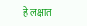हे लक्षात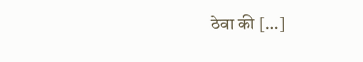ठेवा की […]